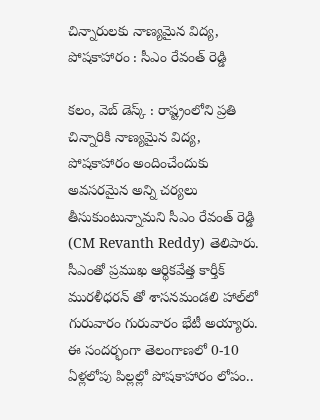చిన్నారుల‌కు నాణ్య‌మైన‌ విద్య‌, పోష‌కాహారం : సీఎం రేవంత్ రెడ్డి

కలం, వెబ్ డెస్క్ : రాష్ట్రంలోని ప్ర‌తి చిన్నారికి నాణ్య‌మైన విద్య‌, పోషకాహారం అందించేందుకు అవసరమైన అన్ని చ‌ర్య‌లు తీసుకుంటున్నామ‌ని సీఎం రేవంత్ రెడ్డి (CM Revanth Reddy) తెలిపారు. సీఎంతో ప్ర‌ముఖ ఆర్థికవేత్త కార్తీక్ ముర‌ళీధ‌ర‌న్ తో శాస‌న‌మండ‌లి హాల్‌లో గురువారం గురువారం భేటీ అయ్యారు. ఈ సంద‌ర్భంగా తెలంగాణలో 0-10 ఏళ్లలోపు పిల్ల‌ల్లో పోష‌కాహారం లోపం..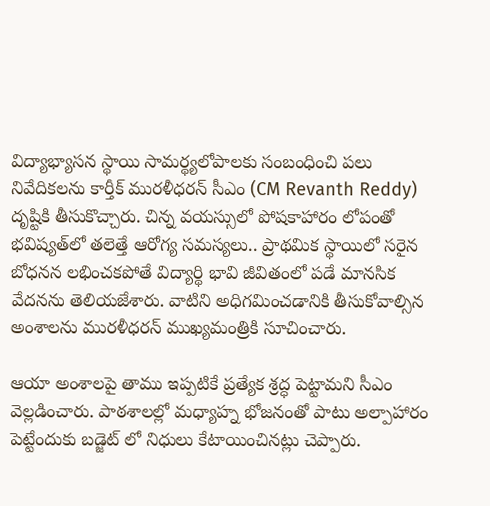విద్యాభ్యాస‌న స్థాయి సామ‌ర్థ్య‌లోపాల‌కు సంబంధించి ప‌లు నివేదికలను కార్తీక్ ముర‌ళీధ‌ర‌న్ సీఎం (CM Revanth Reddy) దృష్టికి తీసుకొచ్చారు. చిన్న వ‌య‌స్సులో పోషకాహారం లోపంతో భవిష్యత్‌లో త‌లెత్తే ఆరోగ్య స‌మ‌స్య‌లు.. ప్రాథమిక స్థాయిలో స‌రైన బోధన‌న లభించకపోతే విద్యార్థి భావి జీవితంలో ప‌డే మాన‌సిక వేద‌న‌ను తెలియ‌జేశారు. వాటిని అధిగ‌మించ‌డానికి తీసుకోవాల్సిన అంశాల‌ను మురళీధరన్ ముఖ్యమంత్రికి సూచించారు.

ఆయా అంశాల‌పై తాము ఇప్ప‌టికే ప్ర‌త్యేక శ్ర‌ద్ధ పెట్టామ‌ని సీఎం వెల్లడించారు. పాఠ‌శాలల్లో మ‌ధ్యాహ్న భోజ‌నంతో పాటు అల్పాహారం పెట్టేందుకు బ‌డ్జెట్ లో నిధులు కేటాయించినట్లు చెప్పారు.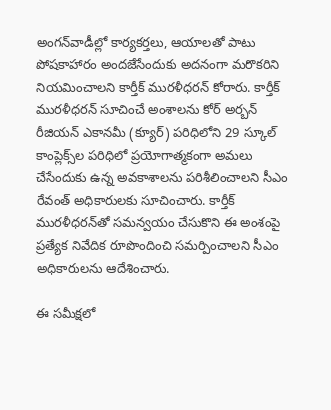అంగ‌న్‌వాడీల్లో కార్య‌క‌ర్త‌లు, ఆయాల‌తో పాటు పోష‌కాహారం అంద‌జేసేందుకు అద‌నంగా మ‌రొక‌రిని నియ‌మించాల‌ని కార్తీక్ ముర‌ళీధ‌ర‌న్ కోరారు. కార్తీక్ ముర‌ళీధ‌ర‌న్ సూచించే అంశాల‌ను కోర్ అర్బ‌న్ రీజియ‌న్ ఎకాన‌మీ (క్యూర్‌) ప‌రిధిలోని 29 స్కూల్ కాంప్లెక్స్‌ల ప‌రిధిలో ప్ర‌యోగాత్మ‌కంగా అమ‌లు చేసేందుకు ఉన్న అవ‌కాశాల‌ను ప‌రిశీలించాల‌ని సీఎం రేవంత్ అధికారుల‌కు సూచించారు. కార్తీక్ ముర‌ళీధ‌ర‌న్‌తో స‌మ‌న్వ‌యం చేసుకొని ఈ అంశంపై ప్ర‌త్యేక నివేదిక రూపొందించి స‌మ‌ర్పించాల‌ని సీఎం అధికారుల‌ను ఆదేశించారు.

ఈ స‌మీక్ష‌లో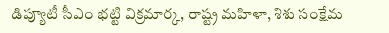డిప్యూటీ సీఎం భ‌ట్టి విక్ర‌మార్క‌, రాష్ట్ర మ‌హిళా, శిశు సంక్షేమ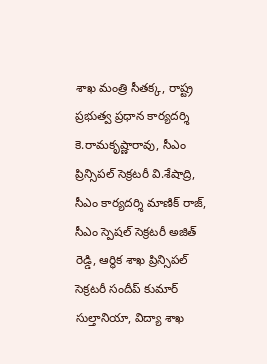శాఖ మంత్రి సీత‌క్క‌, రాష్ట్ర ప్ర‌భుత్వ ప్ర‌ధాన కార్య‌ద‌ర్శి కె.రామ‌కృష్ణారావు, సీఎం ప్రిన్సిప‌ల్ సెక్ర‌ట‌రీ వి.శేషాద్రి, సీఎం కార్య‌ద‌ర్శి మాణిక్ రాజ్‌, సీఎం స్పెష‌ల్ సెక్ర‌ట‌రీ అజిత్ రెడ్డి, ఆర్థిక శాఖ ప్రిన్సిప‌ల్ సెక్ర‌ట‌రీ సందీప్ కుమార్ సుల్తానియా, విద్యా శాఖ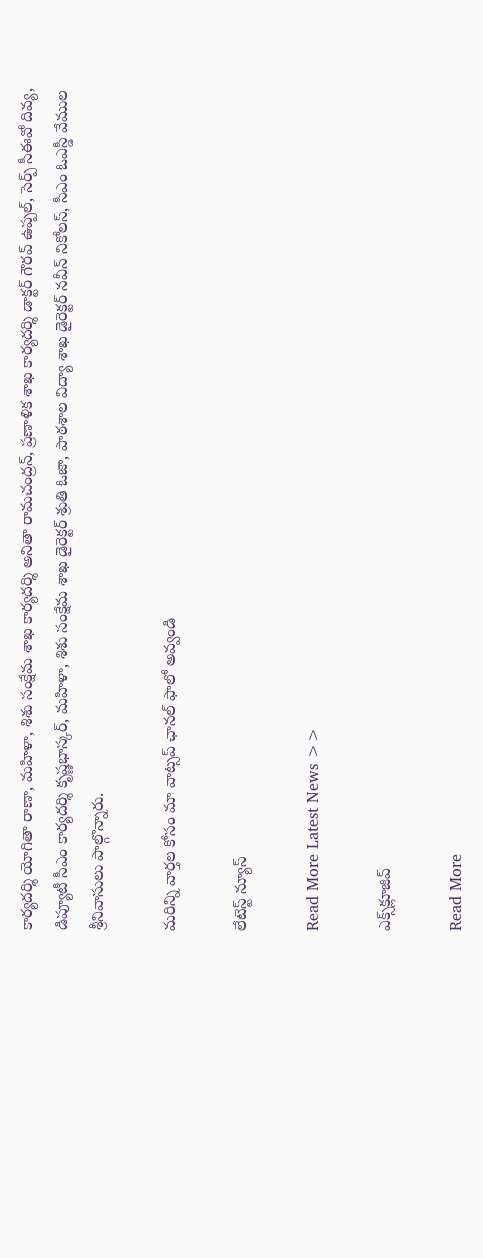కార్య‌ద‌ర్శి యోగితా రాణా, మ‌హిళా, శిశు సంక్షేమ శాఖ కార్య‌ద‌ర్శి అనితా రామ‌చంద్ర‌న్‌, ప్ర‌ణాళిక శాఖ కార్య‌ద‌ర్శి డాక్ట‌ర్ గౌర‌వ్ ఉప్ప‌ల్‌, సెర్ప్ సీఈవో దివ్య‌, డిప్యూటీ సీఎం కార్య‌ద‌ర్శి కృష్ణ‌భాస్క‌ర్‌, మ‌హిళా, శిశు సంక్షేమ శాఖ డైరెక్ట‌ర్ శ్రుతి ఓజా, పాఠ‌శాల విద్యా శాఖ డైరెక్ట‌ర్ న‌వీన్ నికోల‌స్‌, సీఎం ఓఎస్డీ వేముల శ్రీ‌నివాసులు పాల్గొన్నారు.

మ‌రిన్ని వార్త‌ల కోసం మా వాట్స‌ప్ ఛాన‌ల్ ఫాలో అవ్వండి

లేటెస్ట్ న్యూస్‌

Read More Latest News >>

ఎక్స్‌క్లూజివ్‌

Read More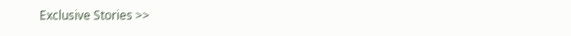Exclusive Stories >>